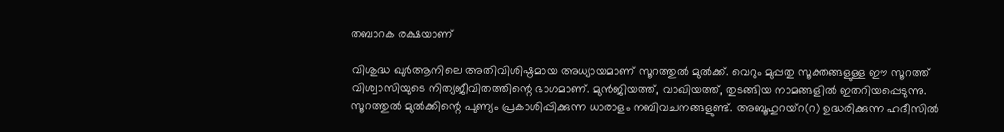തബാറക രക്ഷയാണ്

വിശുദ്ധ ഖുര്‍ആനിലെ അതിവിശിഷ്ഠമായ അധ്യായമാണ് സൂറത്തുല്‍ മുല്‍ക്ക്. വെറും മുപ്പതു സൂക്തങ്ങളുള്ള ഈ സൂറത്ത് വിശ്വാസിയുടെ നിത്യജീവിതത്തിന്റെ ഭാഗമാണ്. മുന്‍ജിയത്ത്, വാഖിയത്ത്, തുടങ്ങിയ നാമങ്ങളില്‍ ഇതറിയപ്പെടുന്നു. സൂറത്തുല്‍ മുല്‍ക്കിന്റെ പുണ്യം പ്രകാശിപ്പിക്കുന്ന ധാരാളം നബിവചനങ്ങളുണ്ട്. അബൂഹുറയ്‌റ(റ) ഉദ്ധരിക്കുന്ന ഹദീസില്‍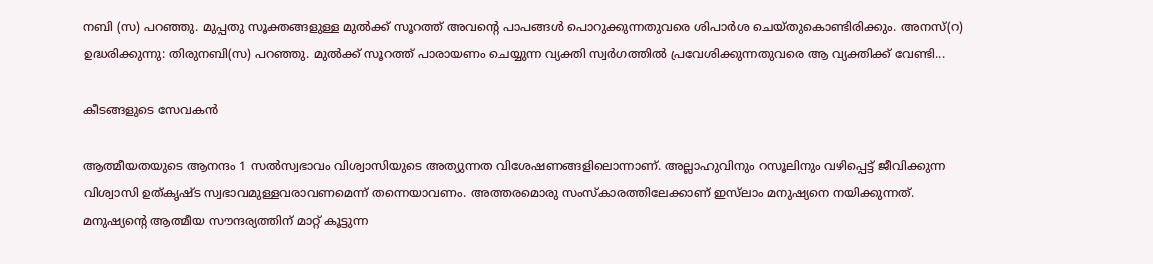നബി (സ) പറഞ്ഞു. മുപ്പതു സൂക്തങ്ങളുള്ള മുല്‍ക്ക് സൂറത്ത് അവന്റെ പാപങ്ങള്‍ പൊറുക്കുന്നതുവരെ ശിപാര്‍ശ ചെയ്തുകൊണ്ടിരിക്കും. അനസ്(റ) ഉദ്ധരിക്കുന്നു: തിരുനബി(സ) പറഞ്ഞു. മുല്‍ക്ക് സൂറത്ത് പാരായണം ചെയ്യുന്ന വ്യക്തി സ്വര്‍ഗത്തില്‍ പ്രവേശിക്കുന്നതുവരെ ആ വ്യക്തിക്ക് വേണ്ടി...

കീടങ്ങളുടെ സേവകന്‍

ആത്മീയതയുടെ ആനന്ദം 1 സല്‍സ്വഭാവം വിശ്വാസിയുടെ അത്യുന്നത വിശേഷണങ്ങളിലൊന്നാണ്. അല്ലാഹുവിനും റസൂലിനും വഴിപ്പെട്ട് ജീവിക്കുന്ന വിശ്വാസി ഉത്കൃഷ്ട സ്വഭാവമുള്ളവരാവണമെന്ന് തന്നെയാവണം. അത്തരമൊരു സംസ്‌കാരത്തിലേക്കാണ് ഇസ്‌ലാം മനുഷ്യനെ നയിക്കുന്നത്. മനുഷ്യന്റെ ആത്മീയ സൗന്ദര്യത്തിന് മാറ്റ് കൂട്ടുന്ന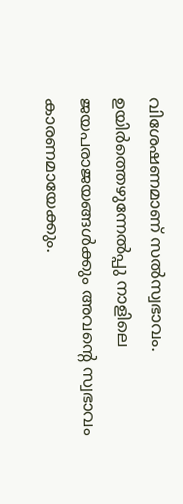വിശേഷണമാണ് സല്‍സ്വഭാവം. ഉയിര്‍ത്തെഴുന്നേല്‍പ്പു നാളിലെ ജയപരാജയങ്ങള്‍ക്കും അവന്റെ സ്വഭാവം കാരണമായേക്കും.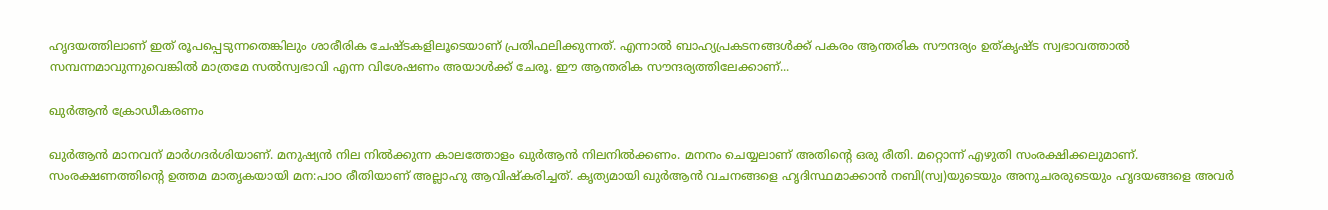ഹൃദയത്തിലാണ് ഇത് രൂപപ്പെടുന്നതെങ്കിലും ശാരീരിക ചേഷ്ടകളിലൂടെയാണ് പ്രതിഫലിക്കുന്നത്. എന്നാല്‍ ബാഹ്യപ്രകടനങ്ങള്‍ക്ക് പകരം ആന്തരിക സൗന്ദര്യം ഉത്കൃഷ്ട സ്വഭാവത്താല്‍ സമ്പന്നമാവുന്നുവെങ്കില്‍ മാത്രമേ സല്‍സ്വഭാവി എന്ന വിശേഷണം അയാള്‍ക്ക് ചേരൂ. ഈ ആന്തരിക സൗന്ദര്യത്തിലേക്കാണ്...

ഖുര്‍ആന്‍ ക്രോഡീകരണം

ഖുര്‍ആന്‍ മാനവന് മാര്‍ഗദര്‍ശിയാണ്. മനുഷ്യന്‍ നില നില്‍ക്കുന്ന കാലത്തോളം ഖുര്‍ആന്‍ നിലനില്‍ക്കണം. മനനം ചെയ്യലാണ് അതിന്റെ ഒരു രീതി. മറ്റൊന്ന് എഴുതി സംരക്ഷിക്കലുമാണ്. സംരക്ഷണത്തിന്റെ ഉത്തമ മാതൃകയായി മന:പാഠ രീതിയാണ് അല്ലാഹു ആവിഷ്‌കരിച്ചത്. കൃത്യമായി ഖുര്‍ആന്‍ വചനങ്ങളെ ഹൃദിസ്ഥമാക്കാന്‍ നബി(സ്വ)യുടെയും അനുചരരുടെയും ഹൃദയങ്ങളെ അവര്‍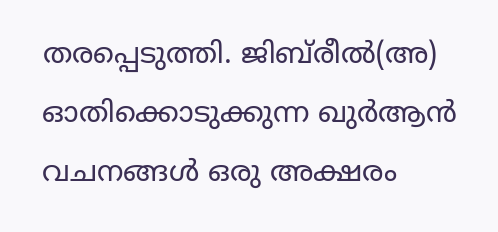തരപ്പെടുത്തി. ജിബ്‌രീല്‍(അ) ഓതിക്കൊടുക്കുന്ന ഖുര്‍ആന്‍ വചനങ്ങള്‍ ഒരു അക്ഷരം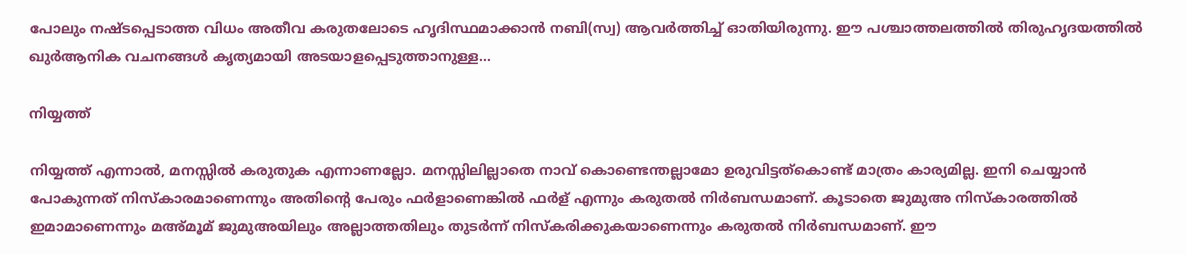പോലും നഷ്ടപ്പെടാത്ത വിധം അതീവ കരുതലോടെ ഹൃദിസ്ഥമാക്കാന്‍ നബി(സ്വ) ആവര്‍ത്തിച്ച് ഓതിയിരുന്നു. ഈ പശ്ചാത്തലത്തില്‍ തിരുഹൃദയത്തില്‍ ഖുര്‍ആനിക വചനങ്ങള്‍ കൃത്യമായി അടയാളപ്പെടുത്താനുള്ള...

നിയ്യത്ത്

നിയ്യത്ത് എന്നാല്‍, മനസ്സില്‍ കരുതുക എന്നാണല്ലോ. മനസ്സിലില്ലാതെ നാവ് കൊണ്ടെന്തല്ലാമോ ഉരുവിട്ടത്‌കൊണ്ട് മാത്രം കാര്യമില്ല. ഇനി ചെയ്യാന്‍ പോകുന്നത് നിസ്‌കാരമാണെന്നും അതിന്റെ പേരും ഫര്‍ളാണെങ്കില്‍ ഫര്‍ള് എന്നും കരുതല്‍ നിര്‍ബന്ധമാണ്. കൂടാതെ ജുമുഅ നിസ്‌കാരത്തില്‍ ഇമാമാണെന്നും മഅ്മൂമ് ജുമുഅയിലും അല്ലാത്തതിലും തുടര്‍ന്ന് നിസ്‌കരിക്കുകയാണെന്നും കരുതല്‍ നിര്‍ബന്ധമാണ്. ഈ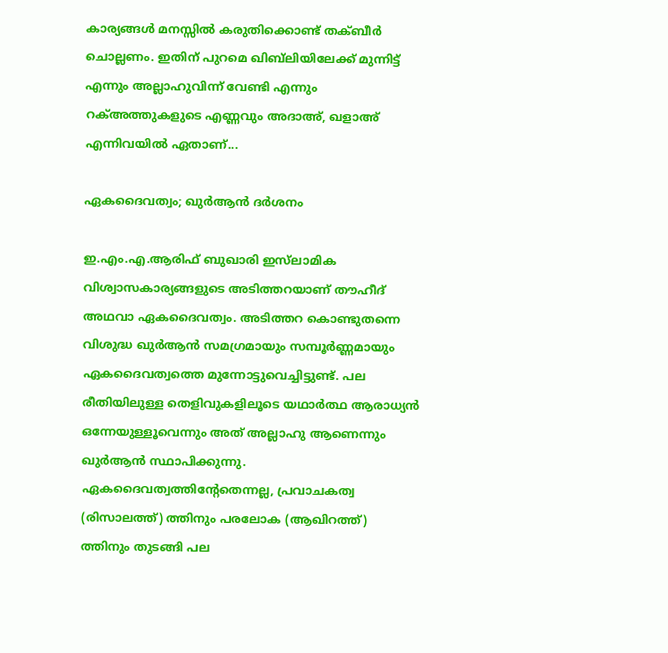കാര്യങ്ങള്‍ മനസ്സില്‍ കരുതിക്കൊണ്ട് തക്ബീര്‍ ചൊല്ലണം. ഇതിന് പുറമെ ഖിബ്‌ലിയിലേക്ക് മുന്നിട്ട് എന്നും അല്ലാഹുവിന്ന് വേണ്ടി എന്നും റക്അത്തുകളുടെ എണ്ണവും അദാഅ്, ഖളാഅ് എന്നിവയില്‍ ഏതാണ്...

ഏകദൈവത്വം; ഖുര്‍ആന്‍ ദര്‍ശനം

ഇ.എം.എ.ആരിഫ് ബുഖാരി ഇസ്‌ലാമിക വിശ്വാസകാര്യങ്ങളുടെ അടിത്തറയാണ് തൗഹീദ് അഥവാ ഏകദൈവത്വം. അടിത്തറ കൊണ്ടുതന്നെ വിശുദ്ധ ഖുര്‍ആന്‍ സമഗ്രമായും സമ്പൂര്‍ണ്ണമായും ഏകദൈവത്വത്തെ മുന്നോട്ടുവെച്ചിട്ടുണ്ട്. പല രീതിയിലുള്ള തെളിവുകളിലൂടെ യഥാര്‍ത്ഥ ആരാധ്യന്‍ ഒന്നേയുള്ളൂവെന്നും അത് അല്ലാഹു ആണെന്നും ഖുര്‍ആന്‍ സ്ഥാപിക്കുന്നു. ഏകദൈവത്വത്തിന്റേതെന്നല്ല, പ്രവാചകത്വ (രിസാലത്ത്) ത്തിനും പരലോക (ആഖിറത്ത്) ത്തിനും തുടങ്ങി പല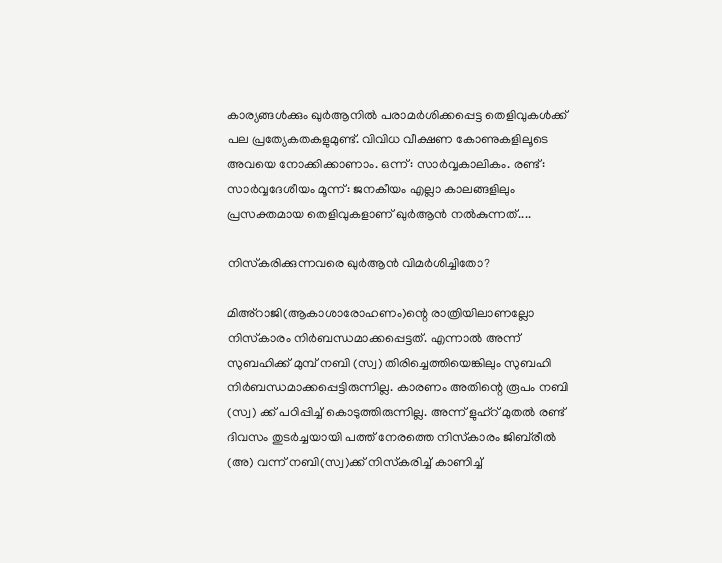കാര്യങ്ങള്‍ക്കും ഖുര്‍ആനില്‍ പരാമര്‍ശിക്കപ്പെട്ട തെളിവുകള്‍ക്ക് പല പ്രത്യേകതകളുമുണ്ട്. വിവിധ വീക്ഷണ കോണുകളിലൂടെ അവയെ നോക്കിക്കാണാം. ഒന്ന്: സാര്‍വ്വകാലികം. രണ്ട്: സാര്‍വ്വദേശീയം മൂന്ന്: ജനകീയം എല്ലാ കാലങ്ങളിലും പ്രസക്തമായ തെളിവുകളാണ് ഖുര്‍ആന്‍ നല്‍കുന്നത്....

നിസ്‌കരിക്കുന്നവരെ ഖുര്‍ആന്‍ വിമര്‍ശിച്ചിതോ?

മിഅ്‌റാജി(ആകാശാരോഹണം)ന്റെ രാത്രിയിലാണല്ലോ നിസ്‌കാരം നിര്‍ബന്ധമാക്കപ്പെട്ടത്. എന്നാല്‍ അന്ന് സുബഹിക്ക് മുമ്പ് നബി (സ്വ) തിരിച്ചെത്തിയെങ്കിലും സുബഹി നിര്‍ബന്ധമാക്കപ്പെട്ടിരുന്നില്ല. കാരണം അതിന്റെ രൂപം നബി (സ്വ) ക്ക് പഠിപ്പിച്ച് കൊടുത്തിരുന്നില്ല. അന്ന് ളുഹ്‌റ് മുതല്‍ രണ്ട് ദിവസം തുടര്‍ച്ചയായി പത്ത് നേരത്തെ നിസ്‌കാരം ജിബ്‌രീല്‍ (അ) വന്ന് നബി(സ്വ)ക്ക് നിസ്‌കരിച്ച് കാണിച്ച്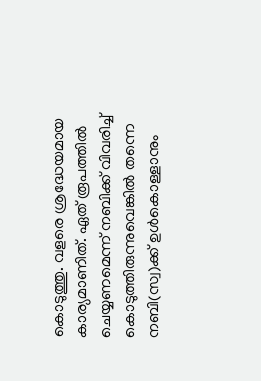കൊടുത്തു. വളരെ ശ്രദ്ധേയമായ കാര്യമാണിത്. ഏത് രൂപത്തില്‍ ചെയ്യണമെന്ന് നബിക്ക് വിവരിച്ച് കൊടുത്തിരുന്നുവെങ്കില്‍ തന്നെ നബി(സ്വ)ക്ക് ഉള്‍കൊള്ളാനും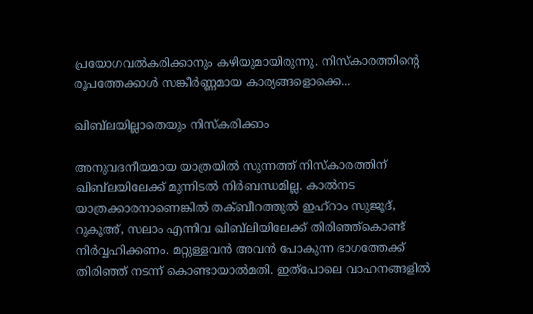പ്രയോഗവല്‍കരിക്കാനും കഴിയുമായിരുന്നു. നിസ്‌കാരത്തിന്റെ രൂപത്തേക്കാള്‍ സങ്കീര്‍ണ്ണമായ കാര്യങ്ങളൊക്കെ...

ഖിബ്‌ലയില്ലാതെയും നിസ്‌കരിക്കാം

അനുവദനീയമായ യാത്രയില്‍ സുന്നത്ത് നിസ്‌കാരത്തിന് ഖിബ്‌ലയിലേക്ക് മുന്നിടല്‍ നിര്‍ബന്ധമില്ല. കാല്‍നട യാത്രക്കാരനാണെങ്കില്‍ തക്ബീറത്തുല്‍ ഇഹ്‌റാം സുജൂദ്, റുകൂഅ്, സലാം എന്നിവ ഖിബ്‌ലിയിലേക്ക് തിരിഞ്ഞ്‌കൊണ്ട് നിര്‍വ്വഹിക്കണം. മറ്റുള്ളവന്‍ അവന്‍ പോകുന്ന ഭാഗത്തേക്ക് തിരിഞ്ഞ് നടന്ന് കൊണ്ടായാല്‍മതി. ഇത്‌പോലെ വാഹനങ്ങളില്‍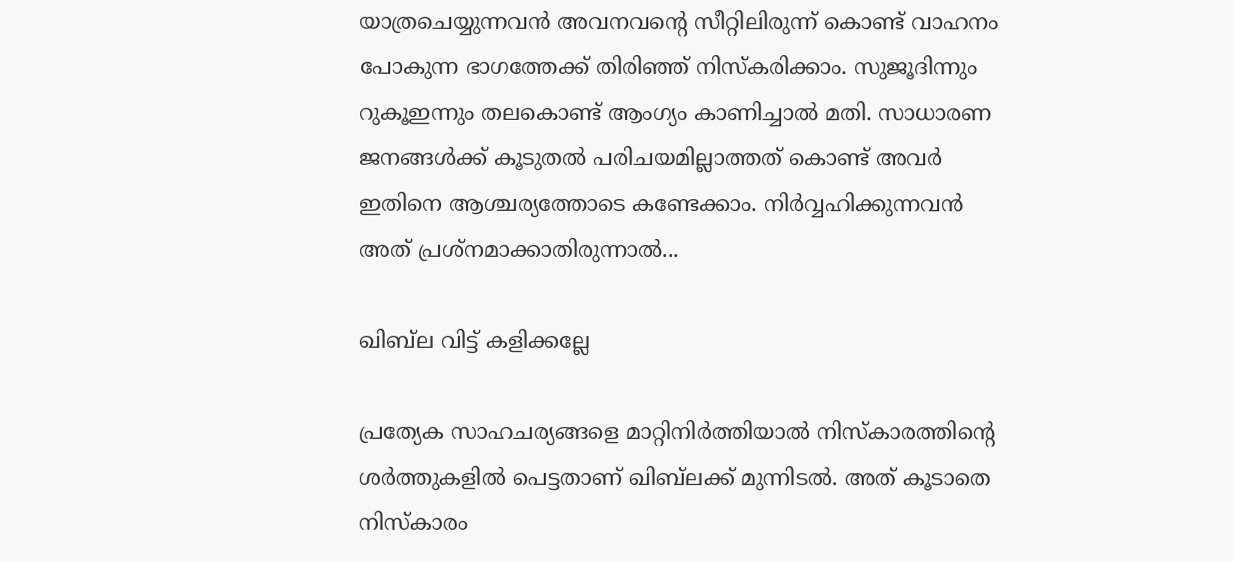യാത്രചെയ്യുന്നവന്‍ അവനവന്റെ സീറ്റിലിരുന്ന് കൊണ്ട് വാഹനം പോകുന്ന ഭാഗത്തേക്ക് തിരിഞ്ഞ് നിസ്‌കരിക്കാം. സുജൂദിന്നും റുകൂഇന്നും തലകൊണ്ട് ആംഗ്യം കാണിച്ചാല്‍ മതി. സാധാരണ ജനങ്ങള്‍ക്ക് കൂടുതല്‍ പരിചയമില്ലാത്തത് കൊണ്ട് അവര്‍ ഇതിനെ ആശ്ചര്യത്തോടെ കണ്ടേക്കാം. നിര്‍വ്വഹിക്കുന്നവന്‍ അത് പ്രശ്‌നമാക്കാതിരുന്നാല്‍...

ഖിബ്‌ല വിട്ട് കളിക്കല്ലേ

പ്രത്യേക സാഹചര്യങ്ങളെ മാറ്റിനിര്‍ത്തിയാല്‍ നിസ്‌കാരത്തിന്റെ ശര്‍ത്തുകളില്‍ പെട്ടതാണ് ഖിബ്‌ലക്ക് മുന്നിടല്‍. അത് കൂടാതെ നിസ്‌കാരം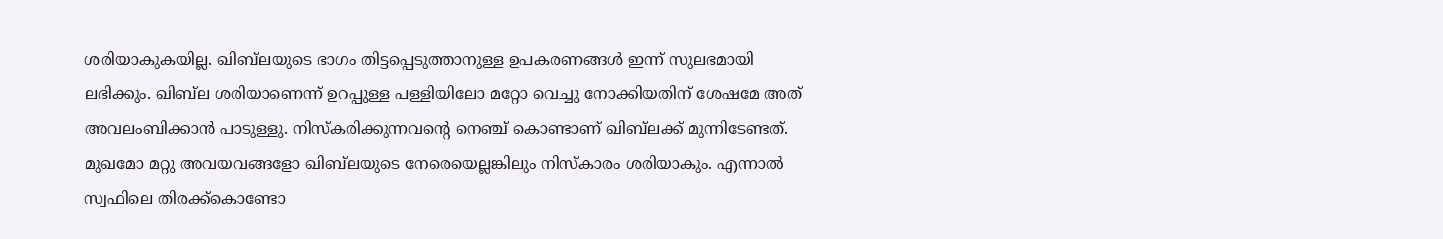ശരിയാകുകയില്ല. ഖിബ്‌ലയുടെ ഭാഗം തിട്ടപ്പെടുത്താനുള്ള ഉപകരണങ്ങള്‍ ഇന്ന് സുലഭമായി ലഭിക്കും. ഖിബ്‌ല ശരിയാണെന്ന് ഉറപ്പുള്ള പള്ളിയിലോ മറ്റോ വെച്ചു നോക്കിയതിന് ശേഷമേ അത് അവലംബിക്കാന്‍ പാടുള്ളു. നിസ്‌കരിക്കുന്നവന്റെ നെഞ്ച് കൊണ്ടാണ് ഖിബ്‌ലക്ക് മുന്നിടേണ്ടത്. മുഖമോ മറ്റു അവയവങ്ങളോ ഖിബ്‌ലയുടെ നേരെയെല്ലങ്കിലും നിസ്‌കാരം ശരിയാകും. എന്നാല്‍ സ്വഫിലെ തിരക്ക്‌കൊണ്ടോ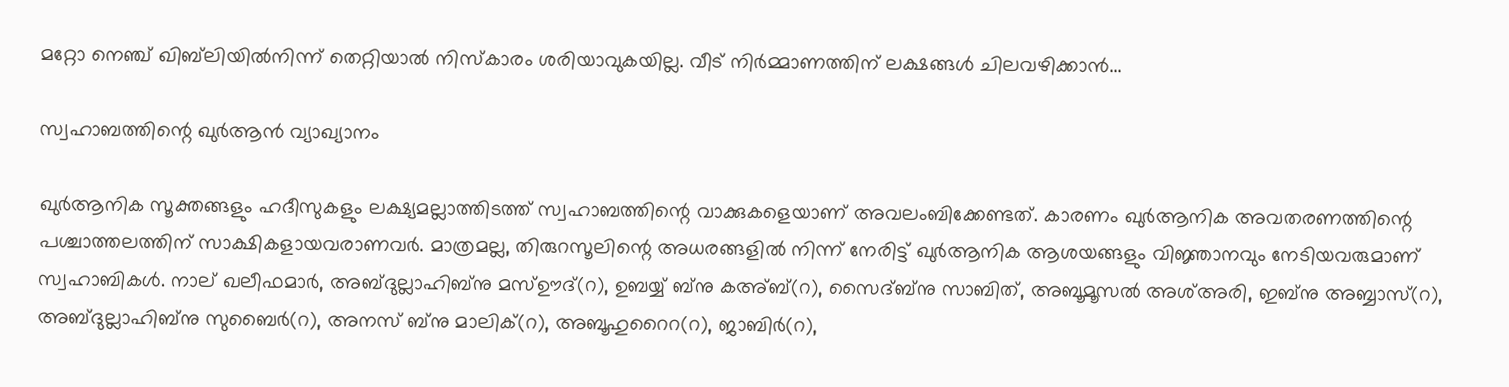മറ്റോ നെഞ്ച് ഖിബ്‌ലിയില്‍നിന്ന് തെറ്റിയാല്‍ നിസ്‌കാരം ശരിയാവുകയില്ല. വീട് നിര്‍മ്മാണത്തിന് ലക്ഷങ്ങള്‍ ചിലവഴിക്കാന്‍...

സ്വഹാബത്തിന്റെ ഖുര്‍ആന്‍ വ്യാഖ്യാനം

ഖുര്‍ആനിക സൂക്തങ്ങളും ഹദീസുകളും ലക്ഷ്യമല്ലാത്തിടത്ത് സ്വഹാബത്തിന്റെ വാക്കുകളെയാണ് അവലംബിക്കേണ്ടത്. കാരണം ഖുര്‍ആനിക അവതരണത്തിന്റെ പശ്ചാത്തലത്തിന് സാക്ഷികളായവരാണവര്‍. മാത്രമല്ല, തിരുറസൂലിന്റെ അധരങ്ങളില്‍ നിന്ന് നേരിട്ട് ഖുര്‍ആനിക ആശയങ്ങളും വിജ്ഞാനവും നേടിയവരുമാണ് സ്വഹാബികള്‍. നാല് ഖലീഫമാര്‍, അബ്ദുല്ലാഹിബ്‌നു മസ്ഊദ്(റ), ഉബയ്യ് ബ്‌നു കഅ്ബ്(റ), സൈദ്ബ്‌നു സാബിത്, അബൂമൂസല്‍ അശ്അരി, ഇബ്‌നു അബ്ബാസ്(റ), അബ്ദുല്ലാഹിബ്‌നു സുബൈര്‍(റ), അനസ് ബ്‌നു മാലിക്(റ), അബൂഹുറൈറ(റ), ജാബിര്‍(റ),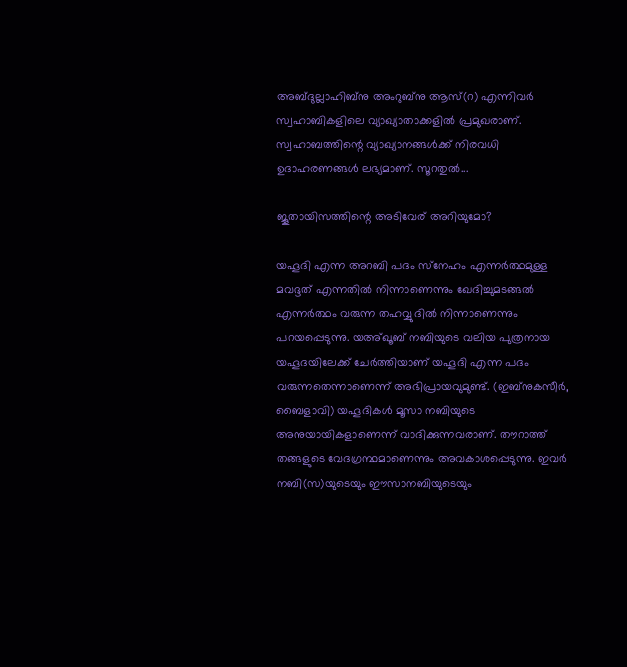അബ്ദുല്ലാഹിബ്‌നു അംറുബ്‌നു ആസ്(റ) എന്നിവര്‍ സ്വഹാബികളിലെ വ്യാഖ്യാതാക്കളില്‍ പ്രമുഖരാണ്. സ്വഹാബത്തിന്റെ വ്യാഖ്യാനങ്ങള്‍ക്ക് നിരവധി ഉദാഹരണങ്ങള്‍ ലഭ്യമാണ്. സൂറതുല്‍...

ജൂതായിസത്തിന്റെ അടിവേര് അറിയുമോ?

യഹൂദി എന്ന അറബി പദം സ്‌നേഹം എന്നര്‍ത്ഥമുള്ള മവദ്ദത് എന്നതില്‍ നിന്നാണെന്നും ഖേദിച്ചുമടങ്ങല്‍ എന്നര്‍ത്ഥം വരുന്ന തഹവ്വുദില്‍ നിന്നാണെന്നും പറയപ്പെടുന്നു. യഅ്ഖൂബ് നബിയുടെ വലിയ പുത്രനായ യഹൂദയിലേക്ക് ചേര്‍ത്തിയാണ് യഹൂദി എന്ന പദം വരുന്നതെന്നാണെന്ന് അഭിപ്രായവുമുണ്ട്. (ഇബ്‌നുകസീര്‍, ബൈളാവി) യഹൂദികള്‍ മൂസാ നബിയുടെ അനുയായികളാണെന്ന് വാദിക്കുന്നവരാണ്. തൗറാത്ത് തങ്ങളുടെ വേദഗ്രന്ഥമാണെന്നും അവകാശപ്പെടുന്നു. ഇവര്‍ നബി(സ)യുടെയും ഈസാനബിയുടെയും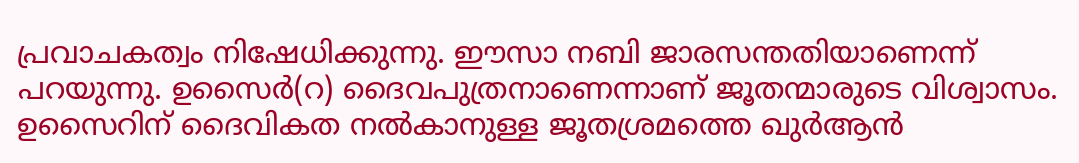പ്രവാചകത്വം നിഷേധിക്കുന്നു. ഈസാ നബി ജാരസന്തതിയാണെന്ന് പറയുന്നു. ഉസൈര്‍(റ) ദൈവപുത്രനാണെന്നാണ് ജൂതന്മാരുടെ വിശ്വാസം. ഉസൈറിന് ദൈവികത നല്‍കാനുള്ള ജൂതശ്രമത്തെ ഖുര്‍ആന്‍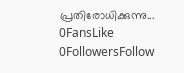പ്രതിരോധിക്കുന്നു...
0FansLike
0FollowersFollow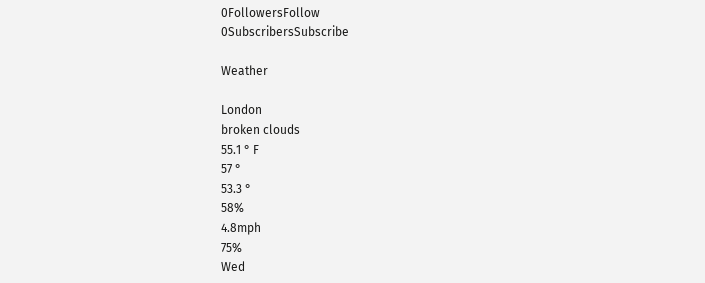0FollowersFollow
0SubscribersSubscribe

Weather

London
broken clouds
55.1 ° F
57 °
53.3 °
58%
4.8mph
75%
Wed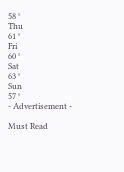58 °
Thu
61 °
Fri
60 °
Sat
63 °
Sun
57 °
- Advertisement -

Must Read